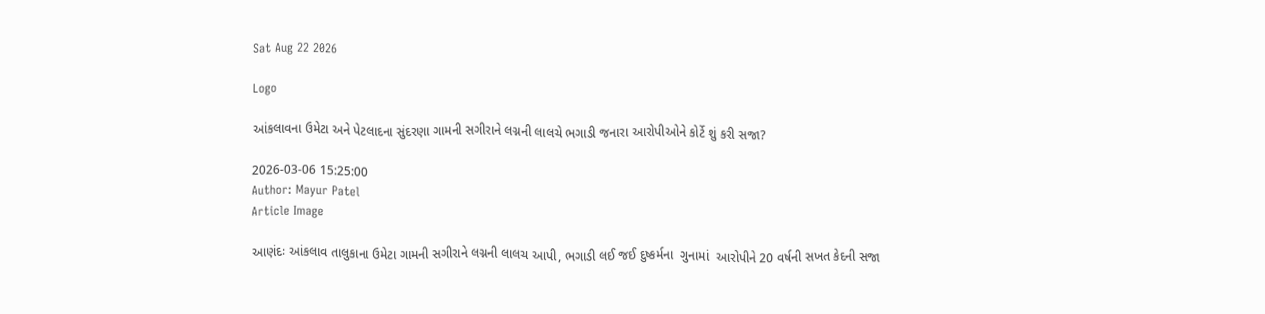Sat Aug 22 2026

Logo

આંકલાવના ઉમેટા અને પેટલાદના સુંદરણા ગામની સગીરાને લગ્નની લાલચે ભગાડી જનારા આરોપીઓને કોર્ટે શું કરી સજા?

2026-03-06 15:25:00
Author: Mayur Patel
Article Image

આણંદઃ આંકલાવ તાલુકાના ઉમેટા ગામની સગીરાને લગ્નની લાલચ આપી, ભગાડી લઈ જઈ દુષ્કર્મના  ગુનામાં  આરોપીને 20 વર્ષની સખત કેદની સજા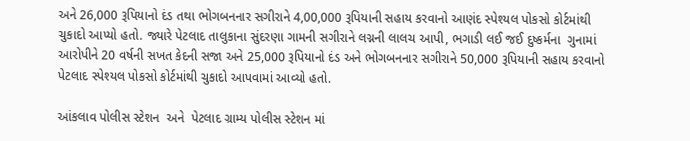અને 26,000 રૂપિયાનો દંડ તથા ભોગબનનાર સગીરાને 4,00,000 રૂપિયાની સહાય કરવાનો આણંદ સ્પેશ્યલ પોકસો કોર્ટમાંથી ચુકાદો આપ્યો હતો. જ્યારે પેટલાદ તાલુકાના સુંદરણા ગામની સગીરાને લગ્નની લાલચ આપી, ભગાડી લઈ જઈ દુષ્કર્મના  ગુનામાં આરોપીને 20 વર્ષની સખત કેદની સજા અને 25,000 રૂપિયાનો દંડ અને ભોગબનનાર સગીરાને 50,000 રૂપિયાની સહાય કરવાનો પેટલાદ સ્પેશ્યલ પોકસો કોર્ટમાંથી ચુકાદો આપવામાં આવ્યો હતો.

આંકલાવ પોલીસ સ્ટેશન  અને  પેટલાદ ગ્રામ્ય પોલીસ સ્ટેશન માં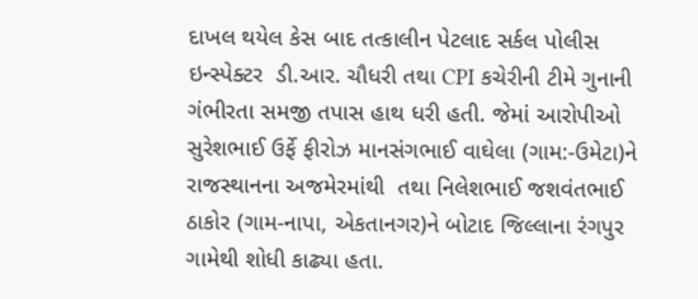દાખલ થયેલ કેસ બાદ તત્કાલીન પેટલાદ સર્કલ પોલીસ ઇન્સ્પેક્ટર  ડી.આર. ચૌધરી તથા CPI કચેરીની ટીમે ગુનાની ગંભીરતા સમજી તપાસ હાથ ધરી હતી. જેમાં આરોપીઓ સુરેશભાઈ ઉર્ફે ફીરોઝ માનસંગભાઈ વાઘેલા (ગામ:-ઉમેટા)ને રાજસ્થાનના અજમેરમાંથી  તથા નિલેશભાઈ જશવંતભાઈ ઠાકોર (ગામ-નાપા, એકતાનગર)ને બોટાદ જિલ્લાના રંગપુર ગામેથી શોધી કાઢ્યા હતા.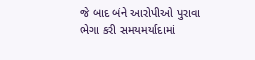જે બાદ બંને આરોપીઓ પુરાવા ભેગા કરી સમયમર્યાદામાં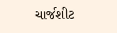ચાર્જશીટ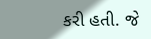કરી હતી. જે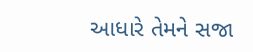આધારે તેમને સજા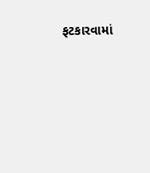ફટકારવામાં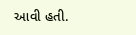આવી હતી.